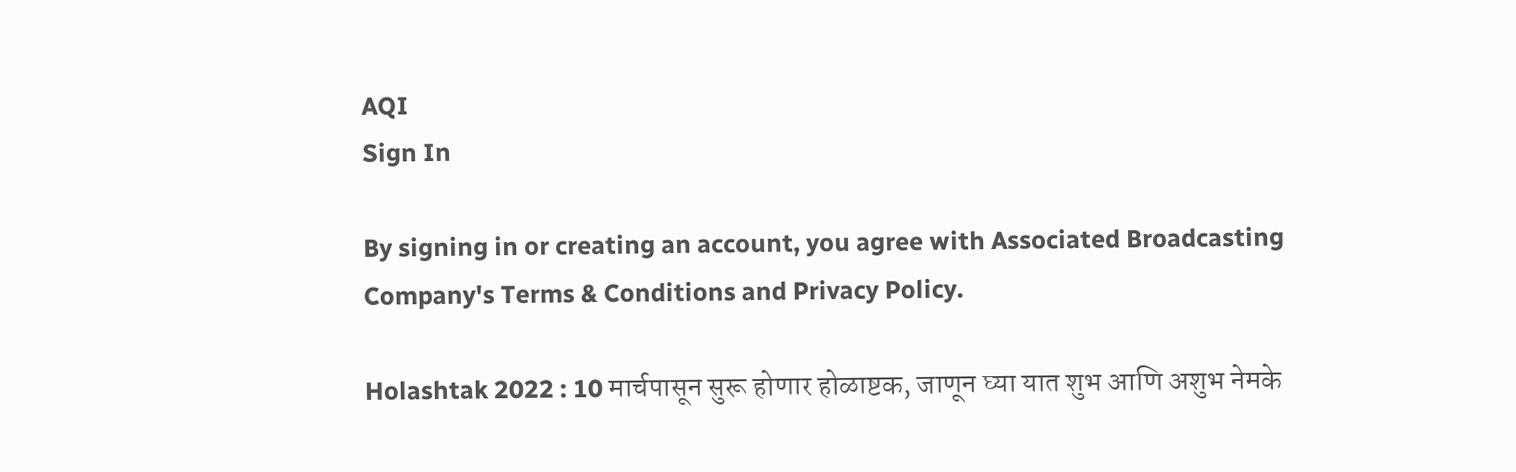AQI
Sign In

By signing in or creating an account, you agree with Associated Broadcasting Company's Terms & Conditions and Privacy Policy.

Holashtak 2022 : 10 मार्चपासून सुरू होणार होळाष्टक, जाणून घ्या यात शुभ आणि अशुभ नेमके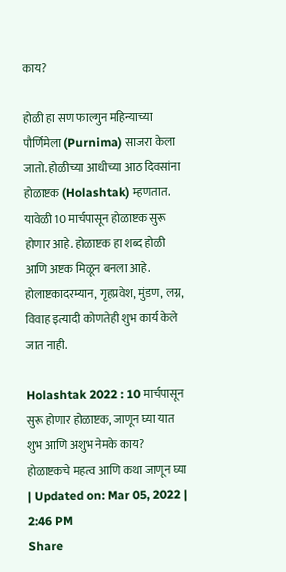काय?

होळी हा सण फाल्गुन महिन्याच्या पौर्णिमेला (Purnima) साजरा केला जातो. होळीच्या आधीच्या आठ दिवसांना होळाष्टक (Holashtak) म्हणतात. यावेळी 10 मार्चपासून होळाष्टक सुरू होणार आहे. होळाष्टक हा शब्द होळी आणि अष्टक मिळून बनला आहे. होलाष्टकादरम्यान, गृहप्रवेश, मुंडण, लग्न, विवाह इत्यादी कोणतेही शुभ कार्य केले जात नाही.

Holashtak 2022 : 10 मार्चपासून सुरू होणार होळाष्टक, जाणून घ्या यात शुभ आणि अशुभ नेमके काय?
होळाष्टकचे महत्व आणि कथा जाणून घ्या
| Updated on: Mar 05, 2022 | 2:46 PM
Share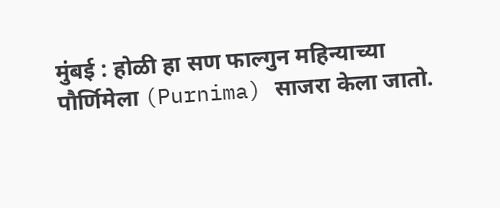मुंबई : होळी हा सण फाल्गुन महिन्याच्या पौर्णिमेला (Purnima) साजरा केला जातो.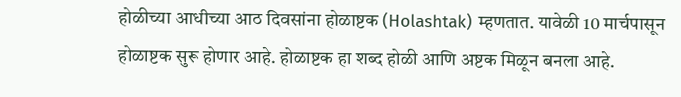होळीच्या आधीच्या आठ दिवसांना होळाष्टक (Holashtak) म्हणतात. यावेळी 10 मार्चपासून होळाष्टक सुरू होणार आहे. होळाष्टक हा शब्द होळी आणि अष्टक मिळून बनला आहे.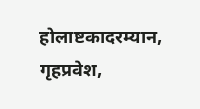होलाष्टकादरम्यान, गृहप्रवेश,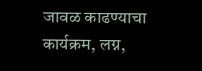जावळ काढण्याचा कार्यक्रम, लग्न,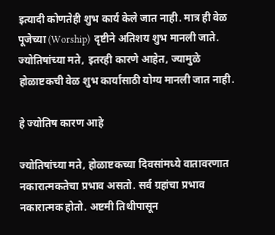इत्यादी कोणतेही शुभ कार्य केले जात नाही. मात्र ही वेळ पूजेच्या (Worship) दृष्टीने अतिशय शुभ मानली जाते. ज्योतिषांच्या मते, इतरही कारणे आहेत, ज्यामुळे होळाष्टकची वेळ शुभ कार्यासाठी योग्य मानली जात नाही.

हे ज्योतिष कारण आहे

ज्योतिषांच्या मते, होळाष्टकच्या दिवसांमध्ये वातावरणात नकारात्मकतेचा प्रभाव असतो. सर्व ग्रहांचा प्रभाव नकारात्मक होतो. अष्टमी तिथीपासून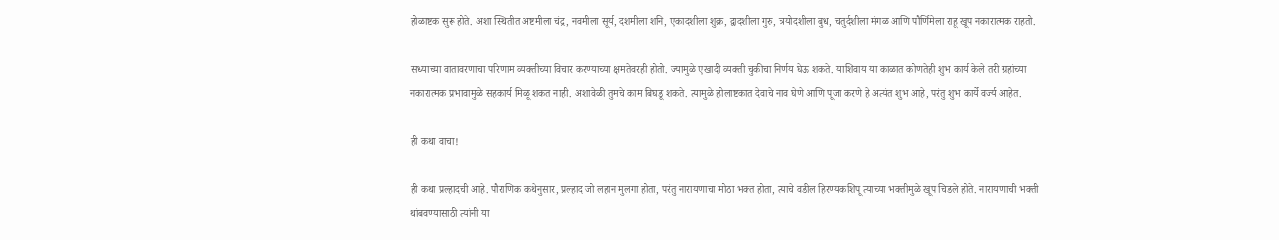होळाष्टक सुरू होते. अशा स्थितीत अष्टमीला चंद्र, नवमीला सूर्य, दशमीला शनि, एकादशीला शुक्र, द्वादशीला गुरु, त्रयोदशीला बुध, चतुर्दशीला मंगळ आणि पौर्णिमेला राहू खूप नकारात्मक राहतो.

सध्याच्या वातावरणाचा परिणाम व्यक्तीच्या विचार करण्याच्या क्षमतेवरही होतो. ज्यामुळे एखादी व्यक्ती चुकीचा निर्णय घेऊ शकते. याशिवाय या काळात कोणतेही शुभ कार्य केले तरी ग्रहांच्या नकारात्मक प्रभावामुळे सहकार्य मिळू शकत नाही. अशावेळी तुमचे काम बिघडू शकते. त्यामुळे होलाष्टकात देवाचे नाव घेणे आणि पूजा करणे हे अत्यंत शुभ आहे, परंतु शुभ कार्ये वर्ज्य आहेत.

ही कथा वाचा!

ही कथा प्रल्हादची आहे. पौराणिक कथेनुसार, प्रल्हाद जो लहान मुलगा होता, परंतु नारायणाचा मोठा भक्त होता, त्याचे वडील हिरण्यकशिपू त्याच्या भक्तीमुळे खूप चिडले होते. नारायणाची भक्ती थांबवण्यासाठी त्यांनी या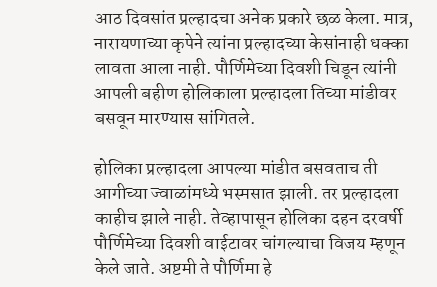आठ दिवसांत प्रल्हादचा अनेक प्रकारे छळ केला. मात्र, नारायणाच्या कृपेने त्यांना प्रल्हादच्या केसांनाही धक्का लावता आला नाही. पौर्णिमेच्या दिवशी चिडून त्यांनी आपली बहीण होलिकाला प्रल्हादला तिच्या मांडीवर बसवून मारण्यास सांगितले.

होलिका प्रल्हादला आपल्या मांडीत बसवताच ती आगीच्या ज्वाळांमध्ये भस्मसात झाली. तर प्रल्हादला काहीच झाले नाही. तेव्हापासून होलिका दहन दरवर्षी पौर्णिमेच्या दिवशी वाईटावर चांगल्याचा विजय म्हणून केले जाते. अष्टमी ते पौर्णिमा हे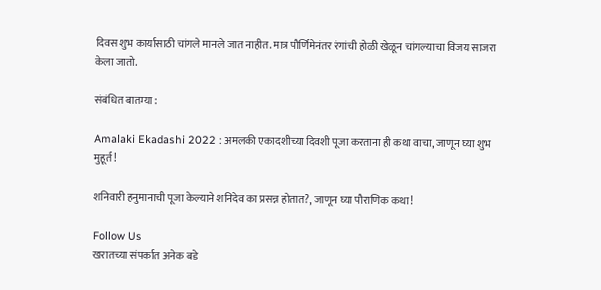दिवस शुभ कार्यासाठी चांगले मानले जात नाहीत. मात्र पौर्णिमेनंतर रंगांची होळी खेळून चांगल्याचा विजय साजरा केला जातो.

संबंधित बातम्या :

Amalaki Ekadashi 2022 : अमलकी एकादशीच्या दिवशी पूजा करताना ही कथा वाचा, जाणून घ्या शुभ मुहूर्त!

शनिवारी हनुमानाची पूजा केल्याने शनिदेव का प्रसन्न होतात?, जाणून घ्या पौराणिक कथा!

Follow Us
खरातच्या संपर्कात अनेक बडे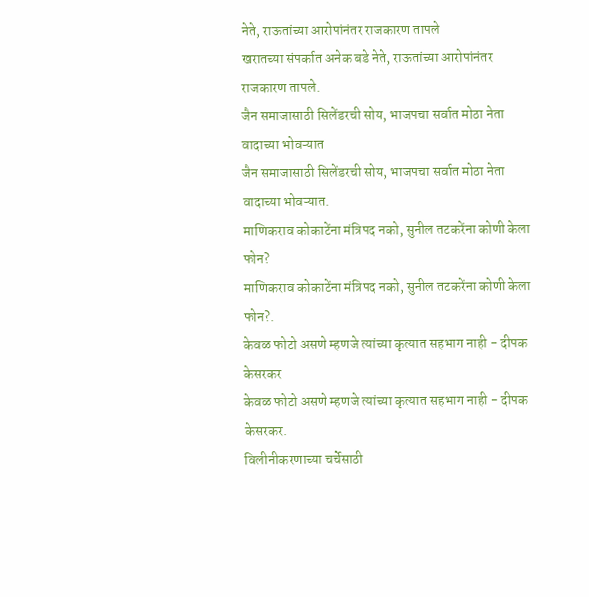नेते, राऊतांच्या आरोपांनंतर राजकारण तापले
खरातच्या संपर्कात अनेक बडे नेते, राऊतांच्या आरोपांनंतर राजकारण तापले.
जैन समाजासाठी सिलेंडरची सोय, भाजपचा सर्वात मोठा नेता वादाच्या भोवऱ्यात
जैन समाजासाठी सिलेंडरची सोय, भाजपचा सर्वात मोठा नेता वादाच्या भोवऱ्यात.
माणिकराव कोकाटेंना मंत्रिपद नको, सुनील तटकरेंना कोणी केला फोन?
माणिकराव कोकाटेंना मंत्रिपद नको, सुनील तटकरेंना कोणी केला फोन?.
केवळ फोटो असणे म्हणजे त्यांच्या कृत्यात सहभाग नाही - दीपक केसरकर
केवळ फोटो असणे म्हणजे त्यांच्या कृत्यात सहभाग नाही - दीपक केसरकर.
विलीनीकरणाच्या चर्चेसाठी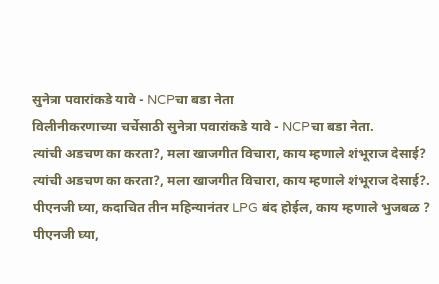सुनेत्रा पवारांकडे यावे - NCPचा बडा नेता
विलीनीकरणाच्या चर्चेसाठी सुनेत्रा पवारांकडे यावे - NCPचा बडा नेता.
त्यांची अडचण का करता?, मला खाजगीत विचारा, काय म्हणाले शंभूराज देसाई?
त्यांची अडचण का करता?, मला खाजगीत विचारा, काय म्हणाले शंभूराज देसाई?.
पीएनजी घ्या, कदाचित तीन महिन्यानंतर LPG बंद होईल, काय म्हणाले भुजबळ ?
पीएनजी घ्या,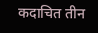कदाचित तीन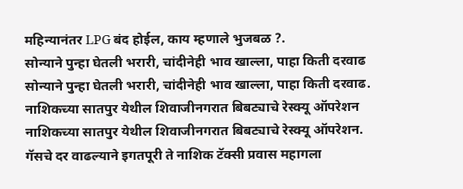महिन्यानंतर LPG बंद होईल, काय म्हणाले भुजबळ ?.
सोन्याने पुन्हा घेतली भरारी, चांदीनेही भाव खाल्ला, पाहा किती दरवाढ
सोन्याने पुन्हा घेतली भरारी, चांदीनेही भाव खाल्ला, पाहा किती दरवाढ.
नाशिकच्या सातपुर येथील शिवाजीनगरात बिबट्याचे रेस्क्यू ऑपरेशन
नाशिकच्या सातपुर येथील शिवाजीनगरात बिबट्याचे रेस्क्यू ऑपरेशन.
गॅसचे दर वाढल्याने इगतपूरी ते नाशिक टॅक्सी प्रवास महागला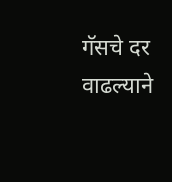गॅसचे दर वाढल्याने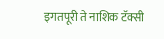इगतपूरी ते नाशिक टॅक्सी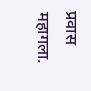प्रवास महागला.